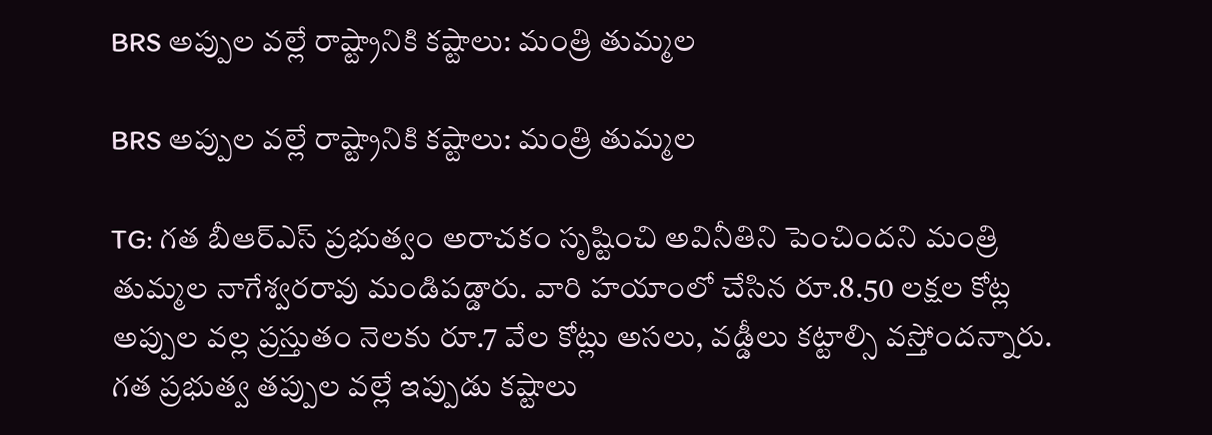BRS అప్పుల వల్లే రాష్ట్రానికి కష్టాలు: మంత్రి తుమ్మల

BRS అప్పుల వల్లే రాష్ట్రానికి కష్టాలు: మంత్రి తుమ్మల

TG: గత బీఆర్‌ఎస్ ప్రభుత్వం అరాచకం సృష్టించి అవినీతిని పెంచిందని మంత్రి తుమ్మల నాగేశ్వరరావు మండిపడ్డారు. వారి హయాంలో చేసిన రూ.8.50 లక్షల కోట్ల అప్పుల వల్ల ప్రస్తుతం నెలకు రూ.7 వేల కోట్లు అసలు, వడ్డీలు కట్టాల్సి వస్తోందన్నారు. గత ప్రభుత్వ తప్పుల వల్లే ఇప్పుడు కష్టాలు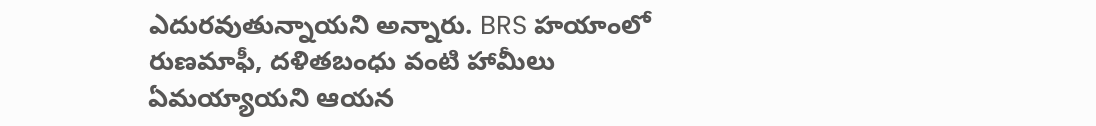ఎదురవుతున్నాయని అన్నారు. BRS హయాంలో రుణమాఫీ, దళితబంధు వంటి హామీలు ఏమయ్యాయని ఆయన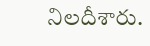నిలదీశారు.